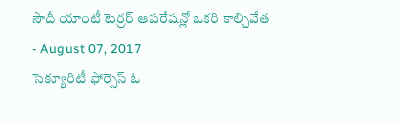సౌదీ యాంటీ టెర్రర్ ఆపరేషన్లో ఒకరి కాల్చివేత
- August 07, 2017
సెక్యూరిటీ ఫోర్సెస్ ఓ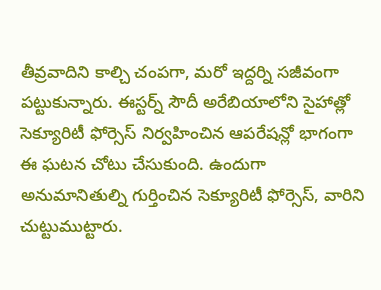తీవ్రవాదిని కాల్చి చంపగా, మరో ఇద్దర్ని సజీవంగా పట్టుకున్నారు. ఈస్టర్న్ సౌదీ అరేబియాలోని సైహాత్లో సెక్యూరిటీ ఫోర్సెస్ నిర్వహించిన ఆపరేషన్లో భాగంగా ఈ ఘటన చోటు చేసుకుంది. ఉందుగా అనుమానితుల్ని గుర్తించిన సెక్యూరిటీ ఫోర్సెస్, వారిని చుట్టుముట్టారు.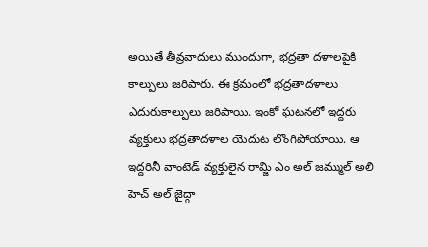అయితే తీవ్రవాదులు ముందుగా, భద్రతా దళాలపైకి కాల్పులు జరిపారు. ఈ క్రమంలో భద్రతాదళాలు ఎదురుకాల్పులు జరిపాయి. ఇంకో ఘటనలో ఇద్దరు వ్యక్తులు భద్రతాదళాల యెదుట లొంగిపోయాయి. ఆ ఇద్దరినీ వాంటెడ్ వ్యక్తులైన రామ్జి ఎం అల్ జమ్ముల్ అలి హెచ్ అల్ జైద్గా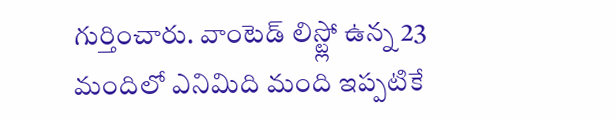గుర్తించారు. వాంటెడ్ లిస్ట్లో ఉన్న 23 మందిలో ఎనిమిది మంది ఇప్పటికే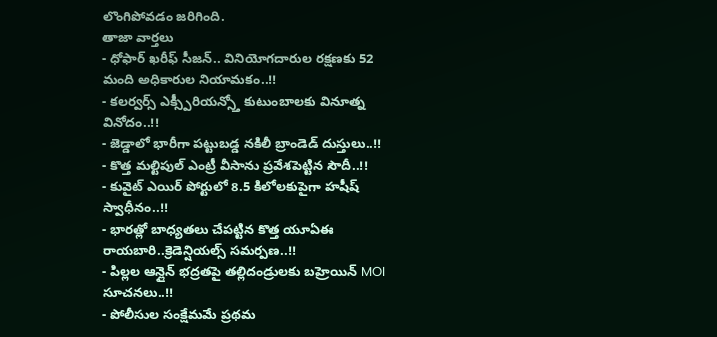లొంగిపోవడం జరిగింది.
తాజా వార్తలు
- ధోఫార్ ఖరీఫ్ సీజన్.. వినియోగదారుల రక్షణకు 52 మంది అధికారుల నియామకం..!!
- కలర్వర్స్ ఎక్స్పీరియన్స్తో కుటుంబాలకు వినూత్న వినోదం..!!
- జెడ్డాలో భారీగా పట్టుబడ్డ నకిలీ బ్రాండెడ్ దుస్తులు..!!
- కొత్త మల్టిపుల్ ఎంట్రీ వీసాను ప్రవేశపెట్టిన సౌదీ..!!
- కువైట్ ఎయిర్ పోర్టులో 8.5 కిలోలకుపైగా హషీష్ స్వాధీనం..!!
- భారత్లో బాధ్యతలు చేపట్టిన కొత్త యూఏఈ రాయబారి..క్రెడెన్షియల్స్ సమర్పణ..!!
- పిల్లల ఆన్లైన్ భద్రతపై తల్లిదండ్రులకు బహ్రెయిన్ MOI సూచనలు..!!
- పోలీసుల సంక్షేమమే ప్రథమ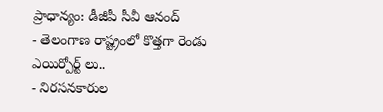ప్రాధాన్యం: డీజీపీ సీవీ ఆనంద్
- తెలంగాణ రాష్ట్రంలో కొత్తగా రెండు ఎయిర్పోర్ట్ లు..
- నిరసనకారుల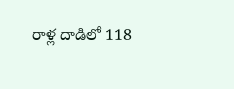రాళ్ల దాడిలో 118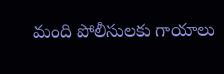మంది పోలీసులకు గాయాలు